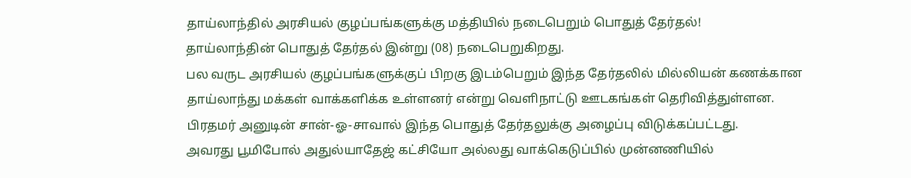தாய்லாந்தில் அரசியல் குழப்பங்களுக்கு மத்தியில் நடைபெறும் பொதுத் தேர்தல்!
தாய்லாந்தின் பொதுத் தேர்தல் இன்று (08) நடைபெறுகிறது.
பல வருட அரசியல் குழப்பங்களுக்குப் பிறகு இடம்பெறும் இந்த தேர்தலில் மில்லியன் கணக்கான தாய்லாந்து மக்கள் வாக்களிக்க உள்ளனர் என்று வெளிநாட்டு ஊடகங்கள் தெரிவித்துள்ளன.
பிரதமர் அனுடின் சான்-ஓ-சாவால் இந்த பொதுத் தேர்தலுக்கு அழைப்பு விடுக்கப்பட்டது.
அவரது பூமிபோல் அதுல்யாதேஜ் கட்சியோ அல்லது வாக்கெடுப்பில் முன்னணியில்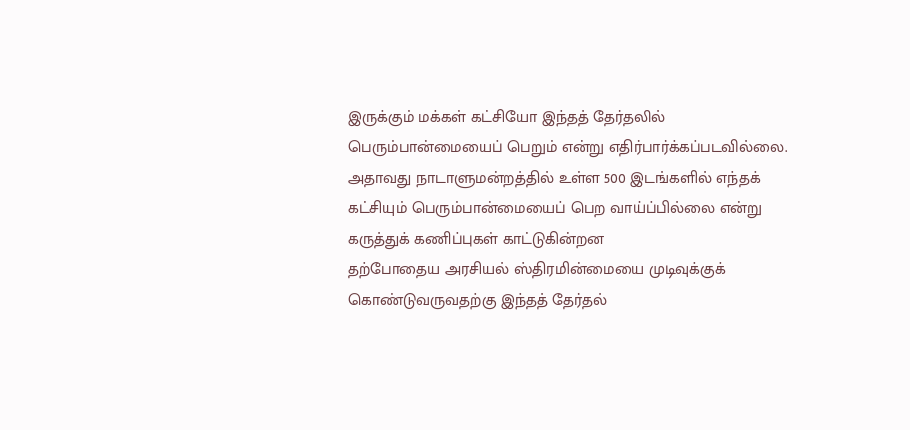இருக்கும் மக்கள் கட்சியோ இந்தத் தேர்தலில் பெரும்பான்மையைப் பெறும் என்று எதிர்பார்க்கப்படவில்லை.
அதாவது நாடாளுமன்றத்தில் உள்ள 500 இடங்களில் எந்தக் கட்சியும் பெரும்பான்மையைப் பெற வாய்ப்பில்லை என்று கருத்துக் கணிப்புகள் காட்டுகின்றன
தற்போதைய அரசியல் ஸ்திரமின்மையை முடிவுக்குக் கொண்டுவருவதற்கு இந்தத் தேர்தல்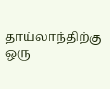தாய்லாந்திற்கு ஒரு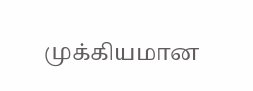முக்கியமான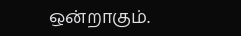ஒன்றாகும்.